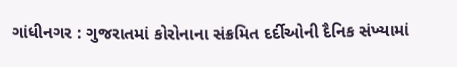ગાંધીનગર : ગુજરાતમાં કોરોનાના સંક્રમિત દર્દીઓની દૈનિક સંખ્યામાં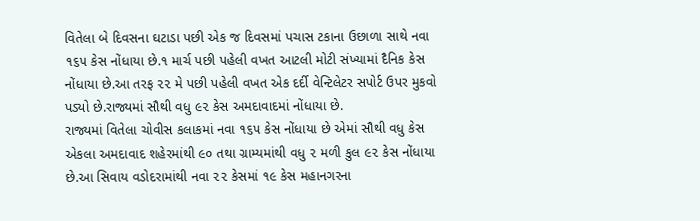વિતેલા બે દિવસના ઘટાડા પછી એક જ દિવસમાં પચાસ ટકાના ઉછાળા સાથે નવા ૧૬૫ કેસ નોંધાયા છે.૧ માર્ચ પછી પહેલી વખત આટલી મોટી સંખ્યામાં દૈનિક કેસ નોંધાયા છે.આ તરફ ૨૨ મે પછી પહેલી વખત એક દર્દી વેન્ટિલેટર સપોર્ટ ઉપર મુકવો પડ્યો છે.રાજ્યમાં સૌથી વધુ ૯૨ કેસ અમદાવાદમાં નોંધાયા છે.
રાજ્યમાં વિતેલા ચોવીસ કલાકમાં નવા ૧૬૫ કેસ નોંધાયા છે એમાં સૌથી વધુ કેસ એકલા અમદાવાદ શહેરમાંથી ૯૦ તથા ગ્રામ્યમાંથી વધુ ૨ મળી કુલ ૯૨ કેસ નોંધાયા છે.આ સિવાય વડોદરામાંથી નવા ૨૨ કેસમાં ૧૯ કેસ મહાનગરના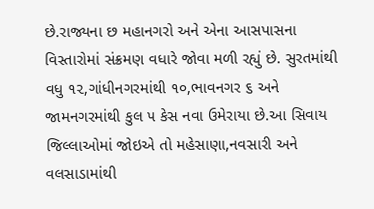છે.રાજ્યના છ મહાનગરો અને એના આસપાસના વિસ્તારોમાં સંક્રમણ વધારે જોવા મળી રહ્યું છે. સુરતમાંથી વધુ ૧૨,ગાંધીનગરમાંથી ૧૦,ભાવનગર ૬ અને જામનગરમાંથી કુલ ૫ કેસ નવા ઉમેરાયા છે.આ સિવાય જિલ્લાઓમાં જોઇએ તો મહેસાણા,નવસારી અને વલસાડામાંથી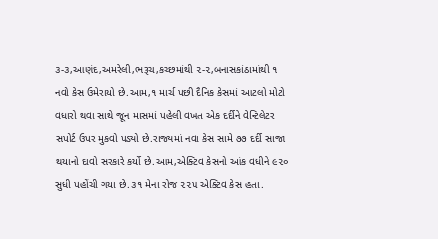૩-૩,આણંદ,અમરેલી,ભરૂચ,કચ્છમાંથી ૨-૨,બનાસકાંઠામાંથી ૧ નવો કેસ ઉમેરાયો છે.આમ,૧ માર્ચ પછી દૈનિક કેસમાં આટલો મોટો વધારો થવા સાથે જૂન માસમાં પહેલી વખત એક દર્દીને વેન્ટિલેટર સપોર્ટ ઉપર મુકવો પડ્યો છે.રાજ્યમાં નવા કેસ સામે ૭૭ દર્દી સાજા થયાનો દાવો સરકારે કર્યો છે.આમ,એક્ટિવ કેસનો આંક વધીને ૯૨૦ સુધી પહોંચી ગયા છે.૩૧ મેના રોજ ૨૨૫ એક્ટિવ કેસ હતા.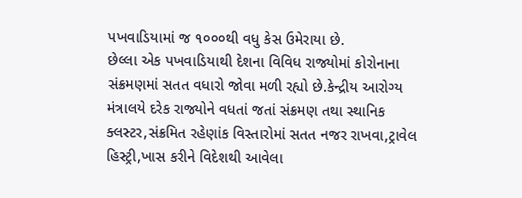પખવાડિયામાં જ ૧૦૦૦થી વધુ કેસ ઉમેરાયા છે.
છેલ્લા એક પખવાડિયાથી દેશના વિવિધ રાજ્યોમાં કોરોનાના સંક્રમણમાં સતત વધારો જોવા મળી રહ્યો છે.કેન્દ્રીય આરોગ્ય મંત્રાલયે દરેક રાજ્યોને વધતાં જતાં સંક્રમણ તથા સ્થાનિક ક્લસ્ટર,સંક્રમિત રહેણાંક વિસ્તારોમાં સતત નજર રાખવા,ટ્રાવેલ હિસ્ટ્રી,ખાસ કરીને વિદેશથી આવેલા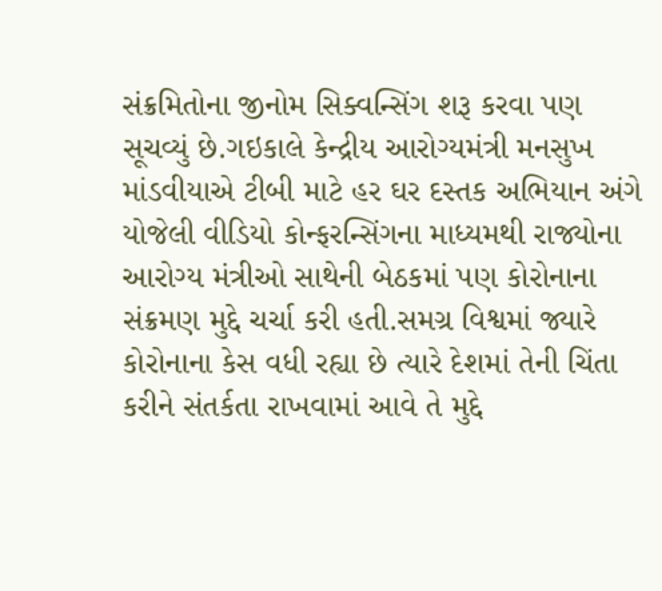સંક્રમિતોના જીનોમ સિક્વન્સિંગ શરૂ કરવા પણ સૂચવ્યું છે.ગઇકાલે કેન્દ્રીય આરોગ્યમંત્રી મનસુખ માંડવીયાએ ટીબી માટે હર ઘર દસ્તક અભિયાન અંગે યોજેલી વીડિયો કોન્ફરન્સિંગના માધ્યમથી રાજ્યોના આરોગ્ય મંત્રીઓ સાથેની બેઠકમાં પણ કોરોનાના સંક્રમણ મુદ્દે ચર્ચા કરી હતી.સમગ્ર વિશ્વમાં જ્યારે કોરોનાના કેસ વધી રહ્યા છે ત્યારે દેશમાં તેની ચિંતા કરીને સંતર્કતા રાખવામાં આવે તે મુદ્દે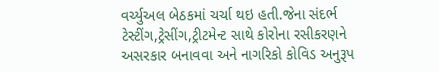વર્ચ્યુઅલ બેઠકમાં ચર્ચા થઇ હતી.જેના સંદર્ભ ટેસ્ટીંગ,ટ્રેસીંગ,ટ્રીટમેન્ટ સાથે કોરોના રસીકરણને અસરકાર બનાવવા અને નાગરિકો કોવિડ અનુરૂપ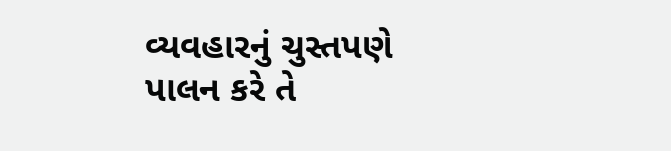વ્યવહારનું ચુસ્તપણે પાલન કરે તે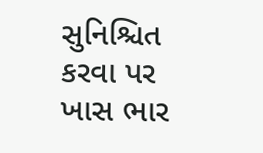સુનિશ્ચિત કરવા પર ખાસ ભાર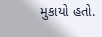મુકાયો હતો.